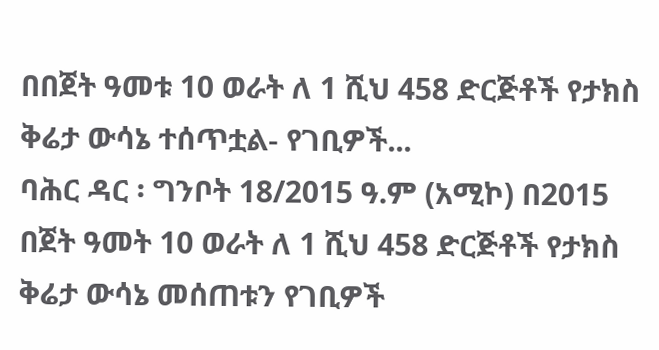በበጀት ዓመቱ 10 ወራት ለ 1 ሺህ 458 ድርጅቶች የታክስ ቅሬታ ውሳኔ ተሰጥቷል- የገቢዎች...
ባሕር ዳር ፡ ግንቦት 18/2015 ዓ.ም (አሚኮ) በ2015 በጀት ዓመት 10 ወራት ለ 1 ሺህ 458 ድርጅቶች የታክስ ቅሬታ ውሳኔ መሰጠቱን የገቢዎች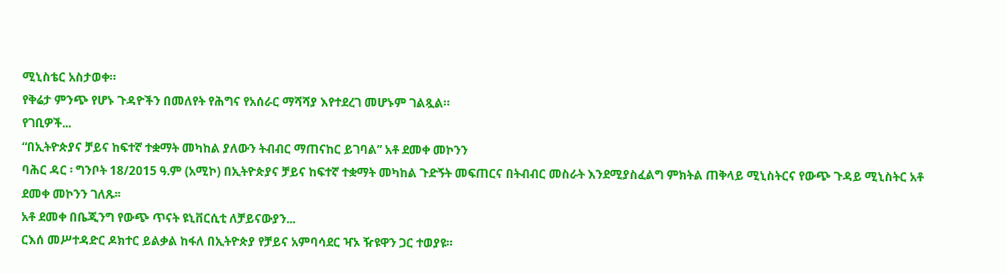ሚኒስቴር አስታወቀ።
የቅሬታ ምንጭ የሆኑ ጉዳዮችን በመለየት የሕግና የአሰራር ማሻሻያ እየተደረገ መሆኑም ገልጿል።
የገቢዎች...
“በኢትዮጵያና ቻይና ከፍተኛ ተቋማት መካከል ያለውን ትብብር ማጠናከር ይገባል” አቶ ደመቀ መኮንን
ባሕር ዳር ፡ ግንቦት 18/2015 ዓ.ም (አሚኮ) በኢትዮጵያና ቻይና ከፍተኛ ተቋማት መካከል ጉድኝት መፍጠርና በትብብር መስራት እንደሚያስፈልግ ምክትል ጠቅላይ ሚኒስትርና የውጭ ጉዳይ ሚኒስትር አቶ ደመቀ መኮንን ገለጹ፡፡
አቶ ደመቀ በቤጂንግ የውጭ ጥናት ዩኒቨርሲቲ ለቻይናውያን...
ርእሰ መሥተዳድር ዶክተር ይልቃል ከፋለ በኢትዮጵያ የቻይና አምባሳደር ዣኦ ዥዩዋን ጋር ተወያዩ።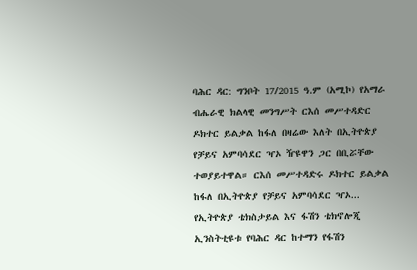ባሕር ዳር: ግንቦት 17/2015 ዓ.ም (አሚኮ) የአማራ ብሔራዊ ክልላዊ መንግሥት ርእሰ መሥተዳድር ዶክተር ይልቃል ከፋለ በዛሬው እለት በኢትዮጵያ የቻይና አምባሳደር ዣኦ ዥዩዋን ጋር በቢሯቸው ተወያይተዋል። ርእሰ መሥተዳድሩ ዶክተር ይልቃል ከፋለ በኢትዮጵያ የቻይና አምባሳደር ዣኦ...
የኢትዮጵያ ቴክስታይል እና ፋሽን ቴክኖሎጂ ኢንስትቲዩቱ የባሕር ዳር ከተማን የፋሽን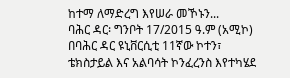ከተማ ለማድረግ እየሠራ መኾኑን...
ባሕር ዳር፡ ግንቦት 17/2015 ዓ.ም (አሚኮ) በባሕር ዳር ዩኒቨርሲቲ 11ኛው ኮተን፣ ቴክስታይል እና አልባሳት ኮንፈረንስ እየተካሄደ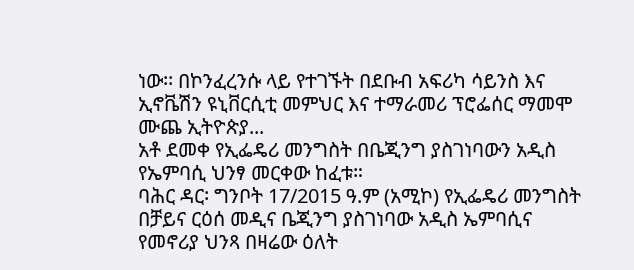ነው፡፡ በኮንፈረንሱ ላይ የተገኙት በደቡብ አፍሪካ ሳይንስ እና ኢኖቬሽን ዩኒቨርሲቲ መምህር እና ተማራመሪ ፕሮፌሰር ማመሞ ሙጨ ኢትዮጵያ...
አቶ ደመቀ የኢፌዴሪ መንግስት በቤጂንግ ያስገነባውን አዲስ የኤምባሲ ህንፃ መርቀው ከፈቱ።
ባሕር ዳር፡ ግንቦት 17/2015 ዓ.ም (አሚኮ) የኢፌዴሪ መንግስት በቻይና ርዕሰ መዲና ቤጂንግ ያስገነባው አዲስ ኤምባሲና የመኖሪያ ህንጻ በዛሬው ዕለት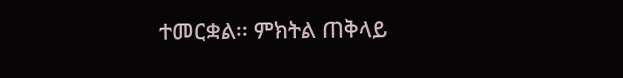ተመርቋል፡፡ ምክትል ጠቅላይ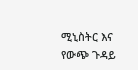ሚኒስትር እና የውጭ ጉዳይ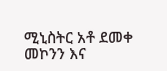ሚኒስትር አቶ ደመቀ መኮንን እና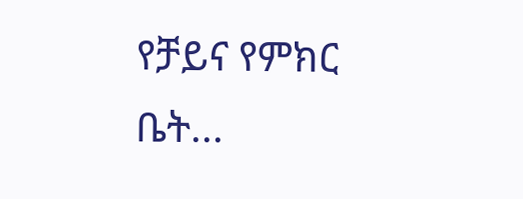የቻይና የምክር ቤት...